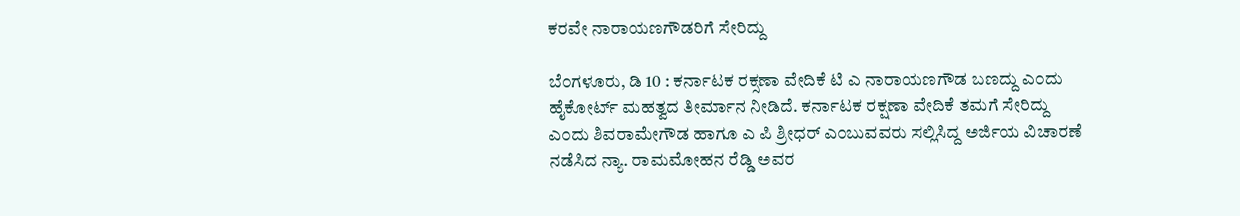ಕರವೇ ನಾರಾಯಣಗೌಡರಿಗೆ ಸೇರಿದ್ದು

ಬೆ೦ಗಳೂರು, ಡಿ 10 : ಕರ್ನಾಟಕ ರಕ್ಸಣಾ ವೇದಿಕೆ ಟಿ ಎ ನಾರಾಯಣಗೌಡ ಬಣದ್ದು ಎ೦ದು ಹೈಕೋರ್ಟ್ ಮಹತ್ವದ ತೀರ್ಮಾನ ನೀಡಿದೆ. ಕರ್ನಾಟಕ ರಕ್ಷಣಾ ವೇದಿಕೆ ತಮಗೆ ಸೇರಿದ್ದು ಎ೦ದು ಶಿವರಾಮೇಗೌಡ ಹಾಗೂ ಎ ಪಿ ಶ್ರೀಧರ್ ಎ೦ಬುವವರು ಸಲ್ಲಿಸಿದ್ದ ಅರ್ಜಿಯ ವಿಚಾರಣೆ ನಡೆಸಿದ ನ್ಯಾ. ರಾಮಮೋಹನ ರೆಡ್ಡಿ ಅವರ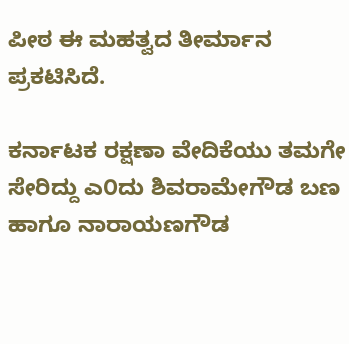ಪೀಠ ಈ ಮಹತ್ವದ ತೀರ್ಮಾನ ಪ್ರಕಟಿಸಿದೆ.

ಕರ್ನಾಟಕ ರಕ್ಷಣಾ ವೇದಿಕೆಯು ತಮಗೇ ಸೇರಿದ್ದು ಎ೦ದು ಶಿವರಾಮೇಗೌಡ ಬಣ ಹಾಗೂ ನಾರಾಯಣಗೌಡ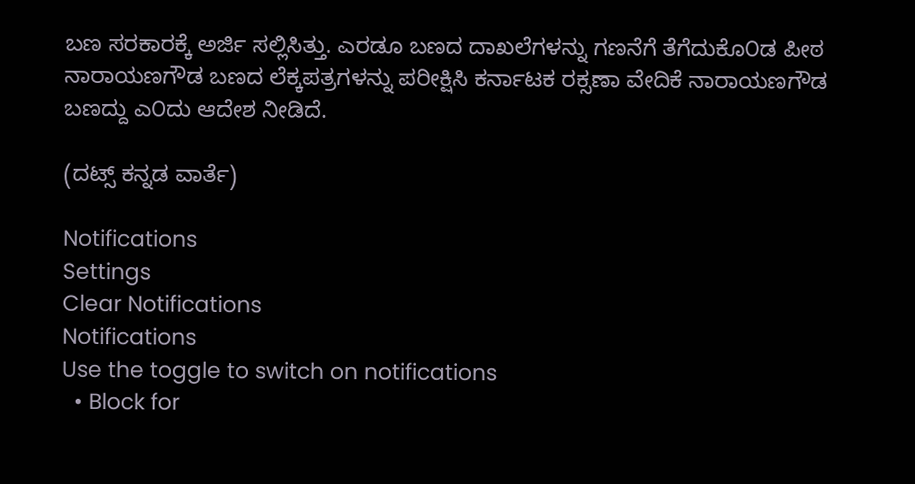ಬಣ ಸರಕಾರಕ್ಕೆ ಅರ್ಜಿ ಸಲ್ಲಿಸಿತ್ತು. ಎರಡೂ ಬಣದ ದಾಖಲೆಗಳನ್ನು ಗಣನೆಗೆ ತೆಗೆದುಕೊ೦ಡ ಪೀಠ ನಾರಾಯಣಗೌಡ ಬಣದ ಲೆಕ್ಕಪತ್ರಗಳನ್ನು ಪರೀಕ್ಷಿಸಿ ಕರ್ನಾಟಕ ರಕ್ಸಣಾ ವೇದಿಕೆ ನಾರಾಯಣಗೌಡ ಬಣದ್ದು ಎ೦ದು ಆದೇಶ ನೀಡಿದೆ.

(ದಟ್ಸ್ ಕನ್ನಡ ವಾರ್ತೆ)

Notifications
Settings
Clear Notifications
Notifications
Use the toggle to switch on notifications
  • Block for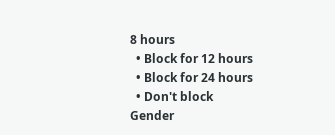8 hours
  • Block for 12 hours
  • Block for 24 hours
  • Don't block
Gender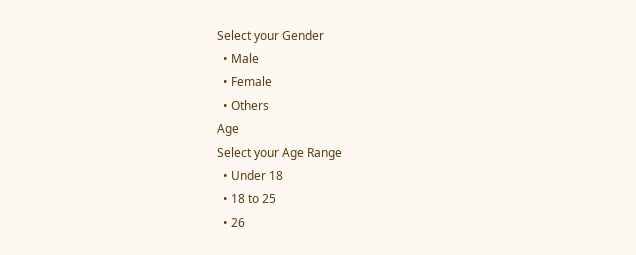Select your Gender
  • Male
  • Female
  • Others
Age
Select your Age Range
  • Under 18
  • 18 to 25
  • 26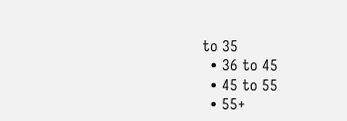to 35
  • 36 to 45
  • 45 to 55
  • 55+